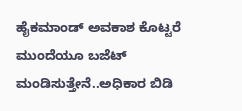ಹೈಕಮಾಂಡ್ ಅವಕಾಶ ಕೊಟ್ಟರೆ ಮುಂದೆಯೂ ಬಜೆಟ್ ಮಂಡಿಸುತ್ತೇನೆ..ಅಧಿಕಾರ ಬಿಡಿ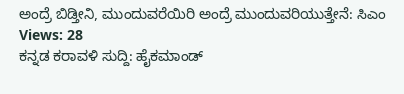ಅಂದ್ರೆ ಬಿಡ್ತೀನಿ, ಮುಂದುವರೆಯಿರಿ ಅಂದ್ರೆ ಮುಂದುವರಿಯುತ್ತೇನೆ: ಸಿಎಂ
Views: 28
ಕನ್ನಡ ಕರಾವಳಿ ಸುದ್ದಿ: ಹೈಕಮಾಂಡ್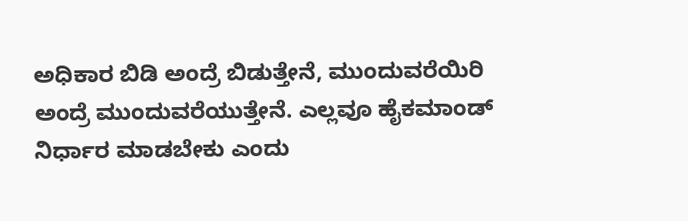ಅಧಿಕಾರ ಬಿಡಿ ಅಂದ್ರೆ ಬಿಡುತ್ತೇನೆ, ಮುಂದುವರೆಯಿರಿ ಅಂದ್ರೆ ಮುಂದುವರೆಯುತ್ತೇನೆ. ಎಲ್ಲವೂ ಹೈಕಮಾಂಡ್ ನಿರ್ಧಾರ ಮಾಡಬೇಕು ಎಂದು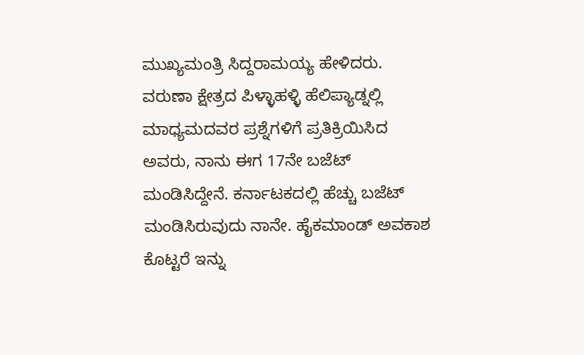ಮುಖ್ಯಮಂತ್ರಿ ಸಿದ್ದರಾಮಯ್ಯ ಹೇಳಿದರು.
ವರುಣಾ ಕ್ಷೇತ್ರದ ಪಿಳ್ಳಾಹಳ್ಳಿ ಹೆಲಿಪ್ಯಾಡ್ನಲ್ಲಿ ಮಾಧ್ಯಮದವರ ಪ್ರಶ್ನೆಗಳಿಗೆ ಪ್ರತಿಕ್ರಿಯಿಸಿದ ಅವರು, ನಾನು ಈಗ 17ನೇ ಬಜೆಟ್ ಮಂಡಿಸಿದ್ದೇನೆ. ಕರ್ನಾಟಕದಲ್ಲಿ ಹೆಚ್ಚು ಬಜೆಟ್ ಮಂಡಿಸಿರುವುದು ನಾನೇ. ಹೈಕಮಾಂಡ್ ಅವಕಾಶ ಕೊಟ್ಟರೆ ಇನ್ನು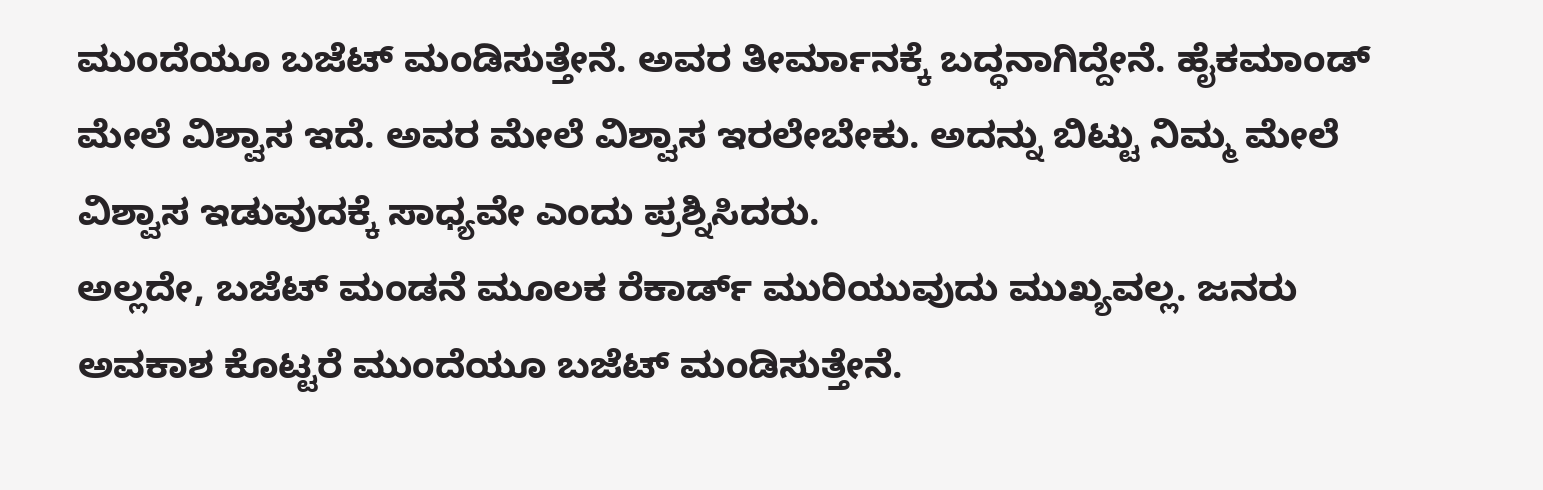ಮುಂದೆಯೂ ಬಜೆಟ್ ಮಂಡಿಸುತ್ತೇನೆ. ಅವರ ತೀರ್ಮಾನಕ್ಕೆ ಬದ್ಧನಾಗಿದ್ದೇನೆ. ಹೈಕಮಾಂಡ್ ಮೇಲೆ ವಿಶ್ವಾಸ ಇದೆ. ಅವರ ಮೇಲೆ ವಿಶ್ವಾಸ ಇರಲೇಬೇಕು. ಅದನ್ನು ಬಿಟ್ಟು ನಿಮ್ಮ ಮೇಲೆ ವಿಶ್ವಾಸ ಇಡುವುದಕ್ಕೆ ಸಾಧ್ಯವೇ ಎಂದು ಪ್ರಶ್ನಿಸಿದರು.
ಅಲ್ಲದೇ, ಬಜೆಟ್ ಮಂಡನೆ ಮೂಲಕ ರೆಕಾರ್ಡ್ ಮುರಿಯುವುದು ಮುಖ್ಯವಲ್ಲ. ಜನರು ಅವಕಾಶ ಕೊಟ್ಟರೆ ಮುಂದೆಯೂ ಬಜೆಟ್ ಮಂಡಿಸುತ್ತೇನೆ.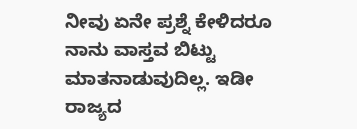ನೀವು ಏನೇ ಪ್ರಶ್ನೆ ಕೇಳಿದರೂ ನಾನು ವಾಸ್ತವ ಬಿಟ್ಟು ಮಾತನಾಡುವುದಿಲ್ಲ. ಇಡೀ ರಾಜ್ಯದ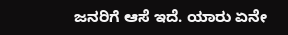ಜನರಿಗೆ ಆಸೆ ಇದೆ. ಯಾರು ಏನೇ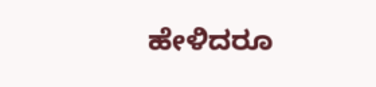ಹೇಳಿದರೂ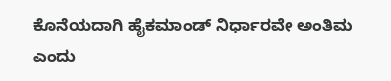ಕೊನೆಯದಾಗಿ ಹೈಕಮಾಂಡ್ ನಿರ್ಧಾರವೇ ಅಂತಿಮ ಎಂದು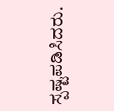ಸ್ಪಷ್ಟಪಡಿಸಿದರು.